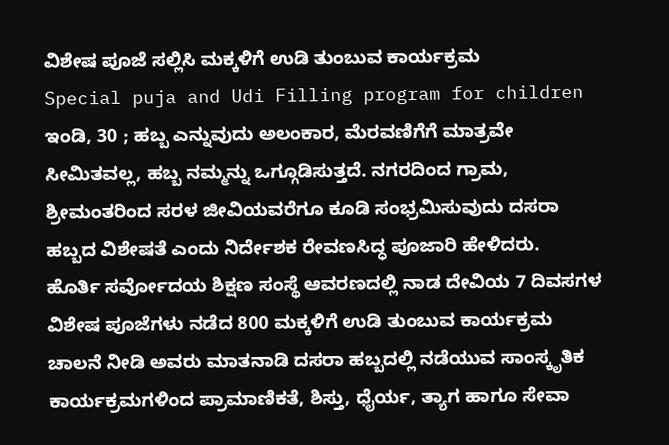ವಿಶೇಷ ಪೂಜೆ ಸಲ್ಲಿಸಿ ಮಕ್ಕಳಿಗೆ ಉಡಿ ತುಂಬುವ ಕಾರ್ಯಕ್ರಮ
Special puja and Udi Filling program for children
ಇಂಡಿ, 30 ; ಹಬ್ಬ ಎನ್ನುವುದು ಅಲಂಕಾರ, ಮೆರವಣಿಗೆಗೆ ಮಾತ್ರವೇ ಸೀಮಿತವಲ್ಲ, ಹಬ್ಬ ನಮ್ಮನ್ನು ಒಗ್ಗೂಡಿಸುತ್ತದೆ. ನಗರದಿಂದ ಗ್ರಾಮ, ಶ್ರೀಮಂತರಿಂದ ಸರಳ ಜೀವಿಯವರೆಗೂ ಕೂಡಿ ಸಂಭ್ರಮಿಸುವುದು ದಸರಾ ಹಬ್ಬದ ವಿಶೇಷತೆ ಎಂದು ನಿರ್ದೇಶಕ ರೇವಣಸಿದ್ಧ ಪೂಜಾರಿ ಹೇಳಿದರು.
ಹೊರ್ತಿ ಸರ್ವೋದಯ ಶಿಕ್ಷಣ ಸಂಸ್ಥೆ ಆವರಣದಲ್ಲಿ ನಾಡ ದೇವಿಯ 7 ದಿವಸಗಳ ವಿಶೇಷ ಪೂಜೆಗಳು ನಡೆದ 800 ಮಕ್ಕಳಿಗೆ ಉಡಿ ತುಂಬುವ ಕಾರ್ಯಕ್ರಮ ಚಾಲನೆ ನೀಡಿ ಅವರು ಮಾತನಾಡಿ ದಸರಾ ಹಬ್ಬದಲ್ಲಿ ನಡೆಯುವ ಸಾಂಸ್ಕೃತಿಕ ಕಾರ್ಯಕ್ರಮಗಳಿಂದ ಪ್ರಾಮಾಣಿಕತೆ, ಶಿಸ್ತು, ಧೈರ್ಯ, ತ್ಯಾಗ ಹಾಗೂ ಸೇವಾ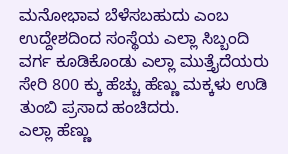ಮನೋಭಾವ ಬೆಳೆಸಬಹುದು ಎಂಬ ಉದ್ದೇಶದಿಂದ ಸಂಸ್ಥೆಯ ಎಲ್ಲಾ ಸಿಬ್ಬಂದಿ ವರ್ಗ ಕೂಡಿಕೊಂಡು ಎಲ್ಲಾ ಮುತ್ತೈದೆಯರು ಸೇರಿ 800 ಕ್ಕು ಹೆಚ್ಚು ಹೆಣ್ಣು ಮಕ್ಕಳು ಉಡಿ ತುಂಬಿ ಪ್ರಸಾದ ಹಂಚಿದರು.
ಎಲ್ಲಾ ಹೆಣ್ಣು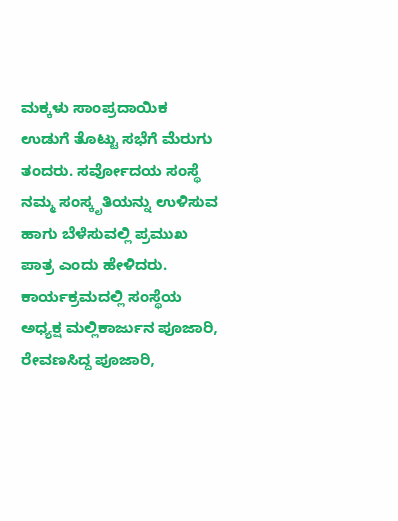ಮಕ್ಕಳು ಸಾಂಪ್ರದಾಯಿಕ ಉಡುಗೆ ತೊಟ್ಟು ಸಭೆಗೆ ಮೆರುಗು ತಂದರು. ಸರ್ವೋದಯ ಸಂಸ್ಥೆ ನಮ್ಮ ಸಂಸ್ಕೃತಿಯನ್ನು ಉಳಿಸುವ ಹಾಗು ಬೆಳೆಸುವಲ್ಲಿ ಪ್ರಮುಖ ಪಾತ್ರ ಎಂದು ಹೇಳಿದರು. ಕಾರ್ಯಕ್ರಮದಲ್ಲಿ ಸಂಸ್ಥೆಯ ಅಧ್ಯಕ್ಷ ಮಲ್ಲಿಕಾರ್ಜುನ ಪೂಜಾರಿ, ರೇವಣಸಿದ್ದ ಪೂಜಾರಿ,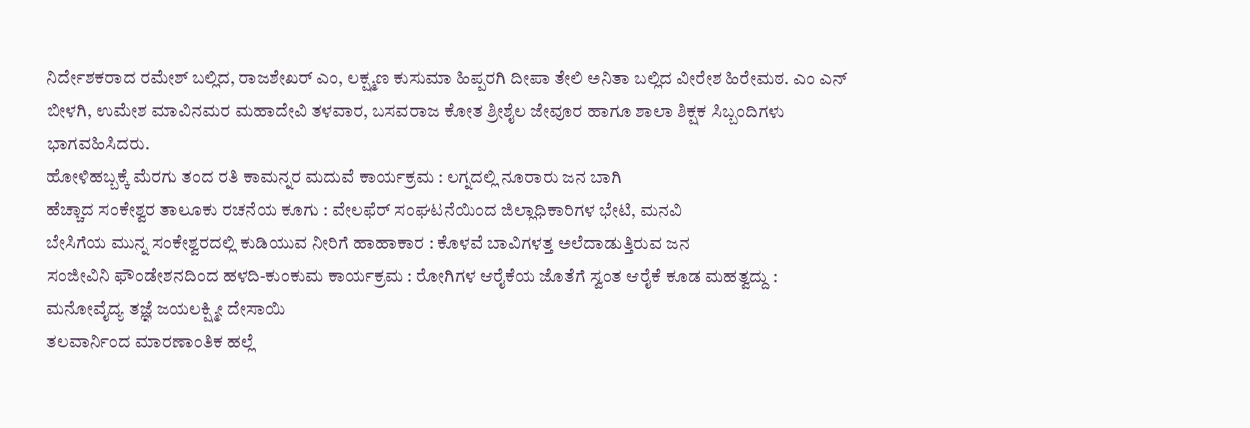ನಿರ್ದೇಶಕರಾದ ರಮೇಶ್ ಬಲ್ಲಿದ, ರಾಜಶೇಖರ್ ಎಂ, ಲಕ್ಷ್ಮಣ ಕುಸುಮಾ ಹಿಪ್ಪರಗಿ ದೀಪಾ ತೇಲಿ ಅನಿತಾ ಬಲ್ಲಿದ ವೀರೇಶ ಹಿರೇಮಠ. ಎಂ ಎನ್ ಬೀಳಗಿ, ಉಮೇಶ ಮಾವಿನಮರ ಮಹಾದೇವಿ ತಳವಾರ, ಬಸವರಾಜ ಕೋತ ಶ್ರೀಶೈಲ ಜೇವೂರ ಹಾಗೂ ಶಾಲಾ ಶಿಕ್ಷಕ ಸಿಬ್ಬಂದಿಗಳು ಭಾಗವಹಿಸಿದರು.
ಹೋಳಿಹಬ್ಬಕ್ಕೆ ಮೆರಗು ತಂದ ರತಿ ಕಾಮನ್ನರ ಮದುವೆ ಕಾರ್ಯಕ್ರಮ : ಲಗ್ನದಲ್ಲಿ ನೂರಾರು ಜನ ಬಾಗಿ
ಹೆಚ್ಚಾದ ಸಂಕೇಶ್ವರ ತಾಲೂಕು ರಚನೆಯ ಕೂಗು : ವೇಲಫೆರ್ ಸಂಘಟನೆಯಿಂದ ಜಿಲ್ಲಾಧಿಕಾರಿಗಳ ಭೇಟಿ, ಮನವಿ
ಬೇಸಿಗೆಯ ಮುನ್ನ ಸಂಕೇಶ್ವರದಲ್ಲಿ ಕುಡಿಯುವ ನೀರಿಗೆ ಹಾಹಾಕಾರ : ಕೊಳವೆ ಬಾವಿಗಳತ್ತ ಅಲೆದಾಡುತ್ತಿರುವ ಜನ
ಸಂಜೀವಿನಿ ಫೌಂಡೇಶನದಿಂದ ಹಳದಿ-ಕುಂಕುಮ ಕಾರ್ಯಕ್ರಮ : ರೋಗಿಗಳ ಆರೈಕೆಯ ಜೊತೆಗೆ ಸ್ವಂತ ಆರೈಕೆ ಕೂಡ ಮಹತ್ವದ್ದು : ಮನೋವೈದ್ಯ ತಜ್ಞೆ ಜಯಲಕ್ಷ್ಮೀ ದೇಸಾಯಿ
ತಲವಾರ್ನಿಂದ ಮಾರಣಾಂತಿಕ ಹಲ್ಲೆ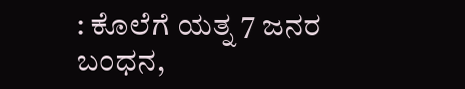: ಕೊಲೆಗೆ ಯತ್ನ 7 ಜನರ ಬಂಧನ,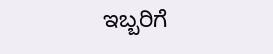ಇಬ್ಬರಿಗೆ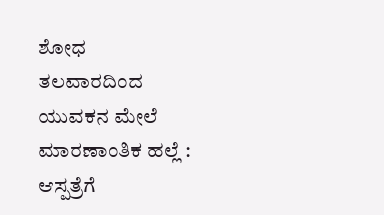ಶೋಧ
ತಲವಾರದಿಂದ ಯುವಕನ ಮೇಲೆ ಮಾರಣಾಂತಿಕ ಹಲ್ಲೆ : ಆಸ್ಪತ್ರೆಗೆ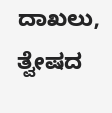ದಾಖಲು, ತ್ವೇಷದ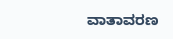ವಾತಾವರಣ